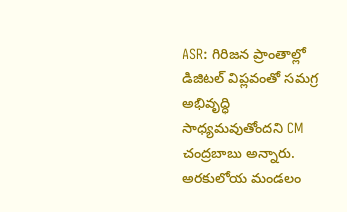ASR: గిరిజన ప్రాంతాల్లో డిజిటల్ విప్లవంతో సమగ్ర అభివృద్ధి సాధ్యమవుతోందని CM చంద్రబాబు అన్నారు. అరకులోయ మండలం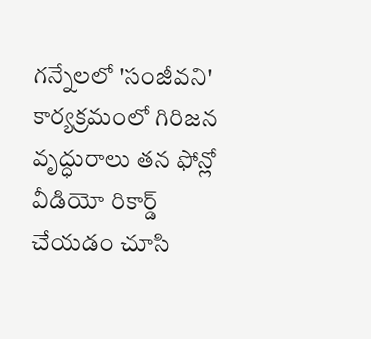గన్నేలలో 'సంజీవని' కార్యక్రమంలో గిరిజన వృద్ధురాలు తన ఫోన్లో వీడియో రికార్డ్ చేయడం చూసి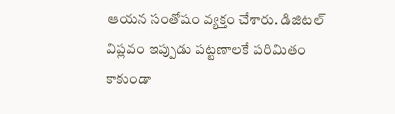ఆయన సంతోషం వ్యక్తం చేశారు. డిజిటల్ విప్లవం ఇప్పుడు పట్టణాలకే పరిమితం కాకుండా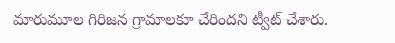మారుమూల గిరిజన గ్రామాలకూ చేరిందని ట్వీట్ చేశారు.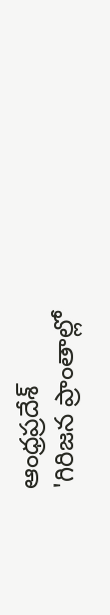ఆంధ్రప్రదేశ్
'గిరిజన ప్రాంతాల్లో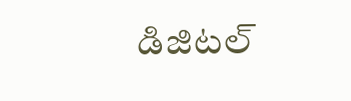డిజిటల్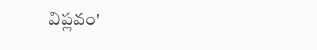విప్లవం'